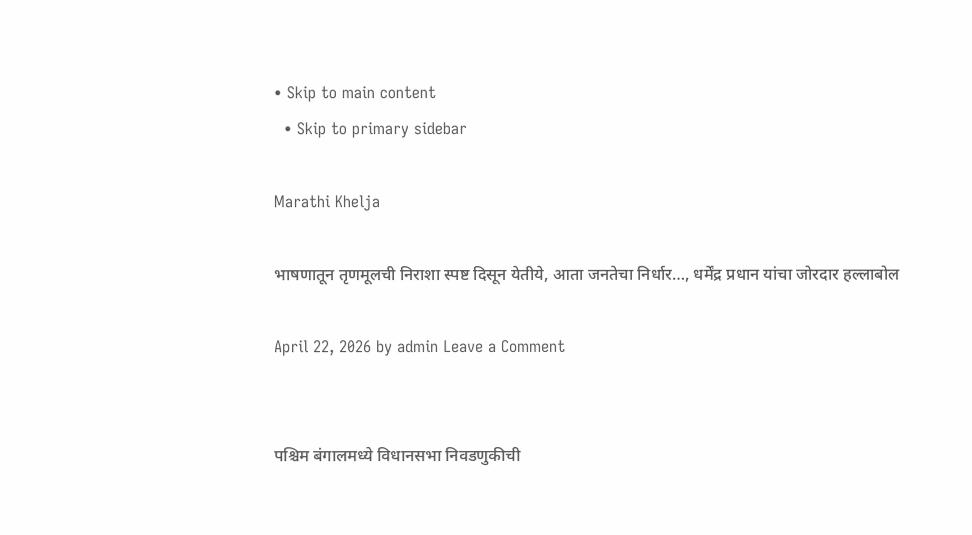• Skip to main content
  • Skip to primary sidebar

Marathi Khelja

भाषणातून तृणमूलची निराशा स्पष्ट दिसून येतीये, आता जनतेचा निर्धार…, धर्मेंद्र प्रधान यांचा जोरदार हल्लाबोल

April 22, 2026 by admin Leave a Comment


पश्चिम बंगालमध्ये विधानसभा निवडणुकीची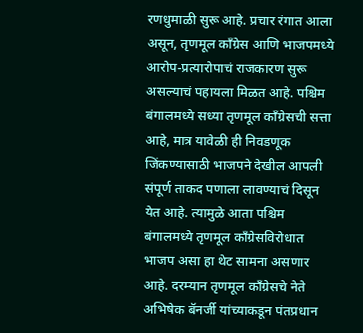रणधुमाळी सुरू आहे. प्रचार रंगात आला असून, तृणमूल काँग्रेस आणि भाजपमध्ये आरोप-प्रत्यारोपाचं राजकारण सुरू असल्याचं पहायला मिळत आहे. पश्चिम बंगालमध्ये सध्या तृणमूल काँग्रेसची सत्ता आहे, मात्र यावेळी ही निवडणूक जिंकण्यासाठी भाजपने देखील आपली संपूर्ण ताकद पणाला लावण्याचं दिसून येत आहे. त्यामुळे आता पश्चिम बंगालमध्ये तृणमूल काँग्रेसविरोधात भाजप असा हा थेट सामना असणार आहे. दरम्यान तृणमूल काँग्रेसचे नेते अभिषेक बॅनर्जी यांच्याकडून पंतप्रधान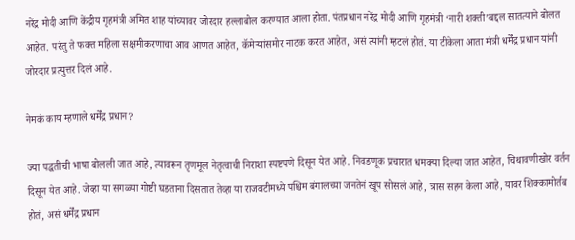नरेंद्र मोदी आणि केंद्रीय गृहमंत्री अमित शाह यांच्यावर जोरदार हल्लाबोल करण्यात आला होता. पंतप्रधान नरेंद्र मोदी आणि गृहमंत्री ‘नारी शक्ती’बद्दल सातत्याने बोलत आहेत. परंतु ते फक्त महिला सक्षमीकरणाचा आव आणत आहेत, कॅमेऱ्यांसमोर नाटक करत आहेत, असं त्यांनी म्हटलं होतं. या टीकेला आता मंत्री धर्मेंद्र प्रधान यांनी जोरदार प्रत्युत्तर दिलं आहे.

नेमकं काय म्हणाले धर्मेंद्र प्रधान?

ज्या पद्धतीची भाषा बोलली जात आहे, त्यावरून तृणमूल नेतृत्वाची निराशा स्पष्टपणे दिसून येत आहे. निवडणूक प्रचारात धमक्या दिल्या जात आहेत, चिथावणीखोर वर्तन दिसून येत आहे. जेव्हा या सगळ्या गोष्टी घडताना दिसतात तेव्हा या राजवटीमध्ये पश्चिम बंगालच्या जनतेनं खूप सोसलं आहे, त्रास सहन केला आहे, यावर शिक्कामोर्तब होतं, असं धर्मेंद्र प्रधान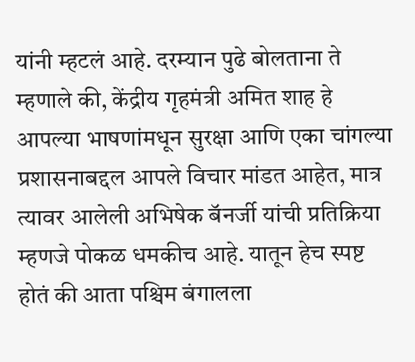यांनी म्हटलं आहे. दरम्यान पुढे बोलताना ते म्हणाले की, केंद्रीय गृहमंत्री अमित शाह हे आपल्या भाषणांमधून सुरक्षा आणि एका चांगल्या प्रशासनाबद्दल आपले विचार मांडत आहेत, मात्र त्यावर आलेली अभिषेक बॅनर्जी यांची प्रतिक्रिया म्हणजे पोकळ धमकीच आहे. यातून हेच स्पष्ट होतं की आता पश्चिम बंगालला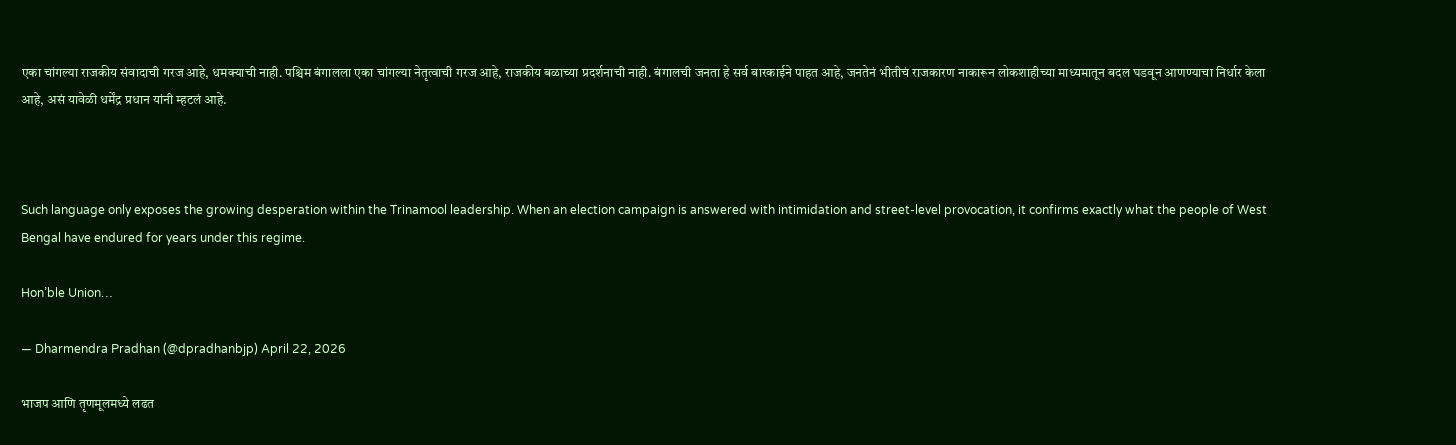एका चांगल्या राजकीय संवादाची गरज आहे, धमक्याची नाही. पश्चिम बंगालला एका चांगल्या नेतृत्वाची गरज आहे, राजकीय बळाच्या प्रदर्शनाची नाही. बंगालची जनता हे सर्व बारकाईने पाहत आहे, जनतेनं भीतीचं राजकारण नाकारून लोकशाहीच्या माध्यमातून बदल घडवून आणण्याचा निर्धार केला आहे, असं यावेळी धर्मेंद्र प्रधान यांनी म्हटलं आहे.



Such language only exposes the growing desperation within the Trinamool leadership. When an election campaign is answered with intimidation and street-level provocation, it confirms exactly what the people of West Bengal have endured for years under this regime.

Hon’ble Union…

— Dharmendra Pradhan (@dpradhanbjp) April 22, 2026

भाजप आणि तृणमूलमध्ये लढत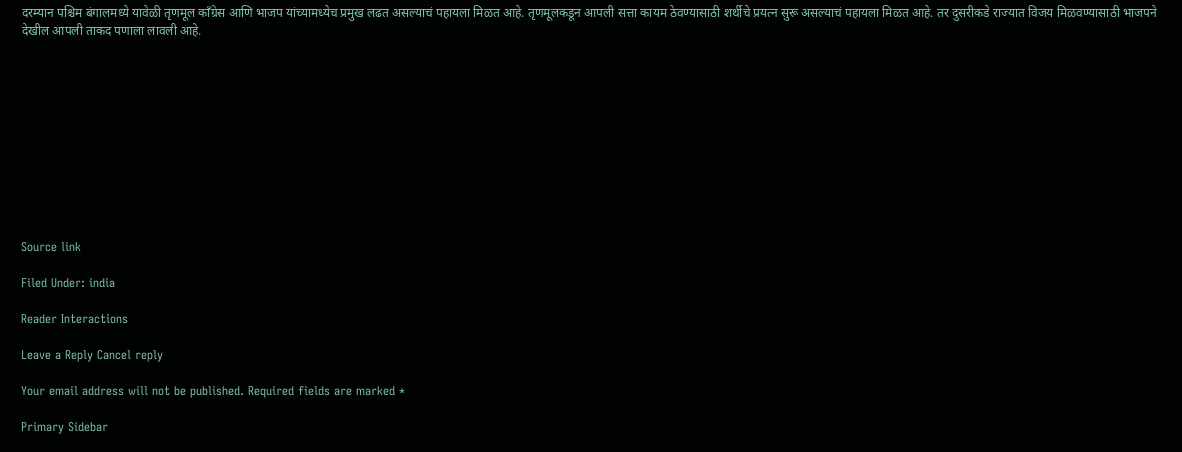दरम्यान पश्चिम बंगालमध्ये यावेळी तृणमूल काँग्रेस आणि भाजप यांच्यामध्येच प्रमुख लढत असल्याचं पहायला मिळत आहे. तृणमूलकडून आपली सत्ता कायम ठेवण्यासाठी शर्थीचे प्रयत्न सुरू असल्याचं पहायला मिळत आहे. तर दुसरीकडे राज्यात विजय मिळवण्यासाठी भाजपने देखील आपली ताकद पणाला लावली आहे.











Source link

Filed Under: india

Reader Interactions

Leave a Reply Cancel reply

Your email address will not be published. Required fields are marked *

Primary Sidebar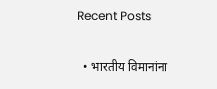Recent Posts

  • भारतीय विमानांना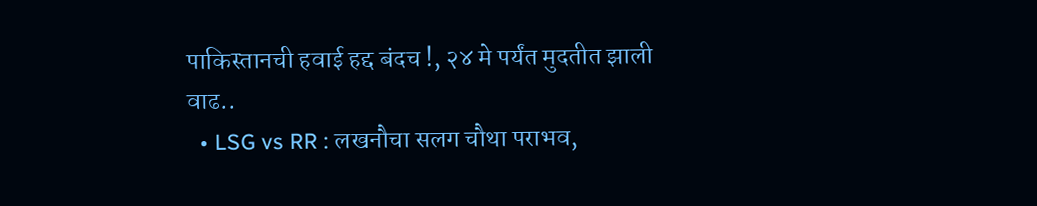पाकिस्तानची हवाई हद्द बंदच !, २४ मे पर्यंत मुदतीत झाली वाढ..
  • LSG vs RR : लखनौचा सलग चौथा पराभव,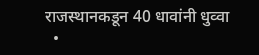राजस्थानकडून 40 धावांनी धुव्वा
  •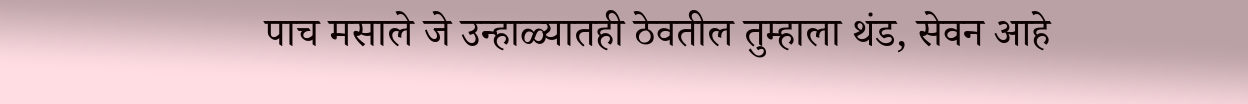पाच मसाले जे उन्हाळ्यातही ठेवतील तुम्हाला थंड, सेवन आहे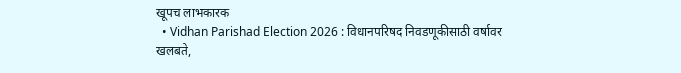खूपच लाभकारक
  • Vidhan Parishad Election 2026 : विधानपरिषद निवडणूकीसाठी वर्षावर खलबते,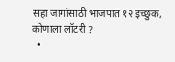सहा जागांसाठी भाजपात १२ इच्छुक, कोणाला लॉटरी ?
  •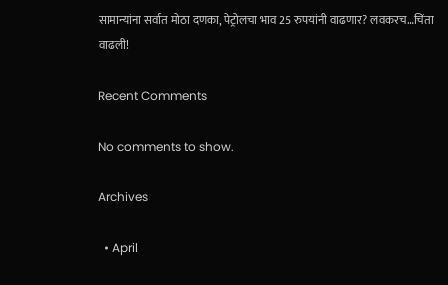सामान्यांना सर्वात मोठा दणका, पेट्रोलचा भाव 25 रुपयांनी वाढणार? लवकरच…चिंता वाढली!

Recent Comments

No comments to show.

Archives

  • April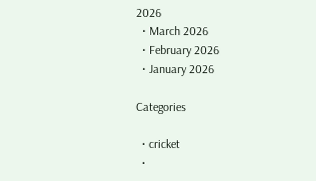2026
  • March 2026
  • February 2026
  • January 2026

Categories

  • cricket
  •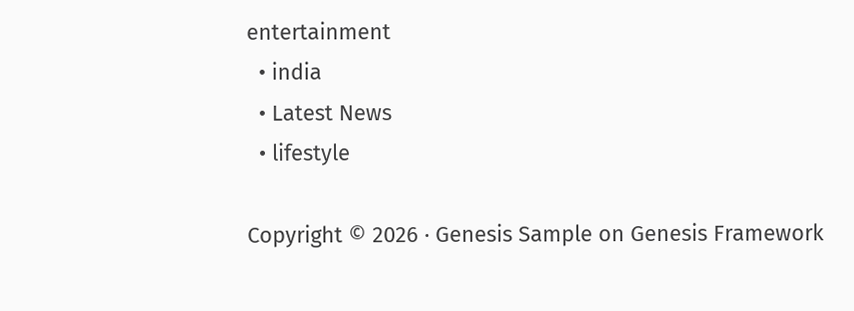entertainment
  • india
  • Latest News
  • lifestyle

Copyright © 2026 · Genesis Sample on Genesis Framework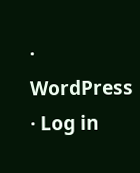· WordPress · Log in